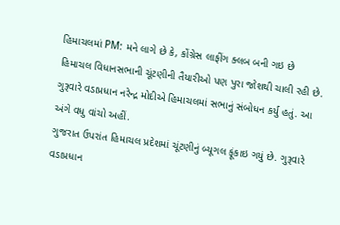હિમાચલમાં PM: મને લાગે છે કે, કોંગ્રેસ લાફીંગ ક્લબ બની ગઇ છે
હિમાચલ વિધાનસભાની ચૂંટણીની તૈયારીઓ પણ પુરા જોશથી ચાલી રહી છે. ગુરૂવારે વડાપ્રધાન નરેન્દ્ર મોદીએ હિમાચલમાં સભાનું સંબોધન કર્યુ હતું. આ અંગે વધુ વાંચો અહીં.
ગુજરાત ઉપરાંત હિમાચલ પ્રદેશમાં ચૂંટણીનું બ્યૂગલ ફૂંકાઇ ગયું છે. ગુરૂવારે વડાપ્રધાન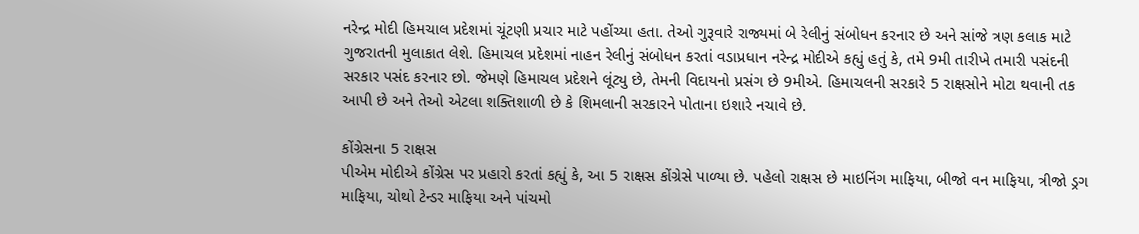નરેન્દ્ર મોદી હિમચાલ પ્રદેશમાં ચૂંટણી પ્રચાર માટે પહોંચ્યા હતા. તેઓ ગુરૂવારે રાજ્યમાં બે રેલીનું સંબોધન કરનાર છે અને સાંજે ત્રણ કલાક માટે ગુજરાતની મુલાકાત લેશે. હિમાચલ પ્રદેશમાં નાહન રેલીનું સંબોધન કરતાં વડાપ્રધાન નરેન્દ્ર મોદીએ કહ્યું હતું કે, તમે 9મી તારીખે તમારી પસંદની સરકાર પસંદ કરનાર છો. જેમણે હિમાચલ પ્રદેશને લૂંટ્યુ છે, તેમની વિદાયનો પ્રસંગ છે 9મીએ. હિમાચલની સરકારે 5 રાક્ષસોને મોટા થવાની તક આપી છે અને તેઓ એટલા શક્તિશાળી છે કે શિમલાની સરકારને પોતાના ઇશારે નચાવે છે.

કોંગ્રેસના 5 રાક્ષસ
પીએમ મોદીએ કોંગ્રેસ પર પ્રહારો કરતાં કહ્યું કે, આ 5 રાક્ષસ કોંગ્રેસે પાળ્યા છે. પહેલો રાક્ષસ છે માઇનિંગ માફિયા, બીજો વન માફિયા, ત્રીજો ડ્રગ માફિયા, ચોથો ટેન્ડર માફિયા અને પાંચમો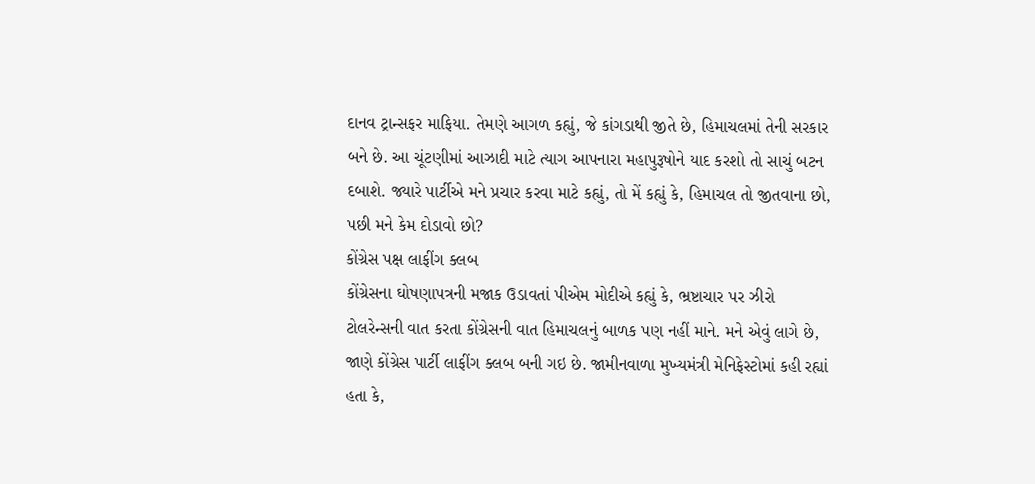દાનવ ટ્રાન્સફર માફિયા. તેમણે આગળ કહ્યું, જે કાંગડાથી જીતે છે, હિમાચલમાં તેની સરકાર બને છે. આ ચૂંટણીમાં આઝાદી માટે ત્યાગ આપનારા મહાપુરૂષોને યાદ કરશો તો સાચું બટન દબાશે. જ્યારે પાર્ટીએ મને પ્રચાર કરવા માટે કહ્યું, તો મેં કહ્યું કે, હિમાચલ તો જીતવાના છો, પછી મને કેમ દોડાવો છો?
કોંગ્રેસ પક્ષ લાફીંગ ક્લબ
કોંગ્રેસના ઘોષણાપત્રની મજાક ઉડાવતાં પીએમ મોદીએ કહ્યું કે, ભ્રષ્ટાચાર પર ઝીરો ટોલરેન્સની વાત કરતા કોંગ્રેસની વાત હિમાચલનું બાળક પણ નહીં માને. મને એવું લાગે છે, જાણે કોંગ્રેસ પાર્ટી લાફીંગ ક્લબ બની ગઇ છે. જામીનવાળા મુખ્યમંત્રી મેનિફેસ્ટોમાં કહી રહ્યાં હતા કે,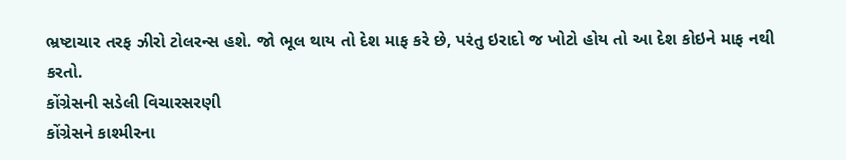ભ્રષ્ટાચાર તરફ ઝીરો ટોલરન્સ હશે. જો ભૂલ થાય તો દેશ માફ કરે છે, પરંતુ ઇરાદો જ ખોટો હોય તો આ દેશ કોઇને માફ નથી કરતો.
કોંગ્રેસની સડેલી વિચારસરણી
કોંગ્રેસને કાશ્મીરના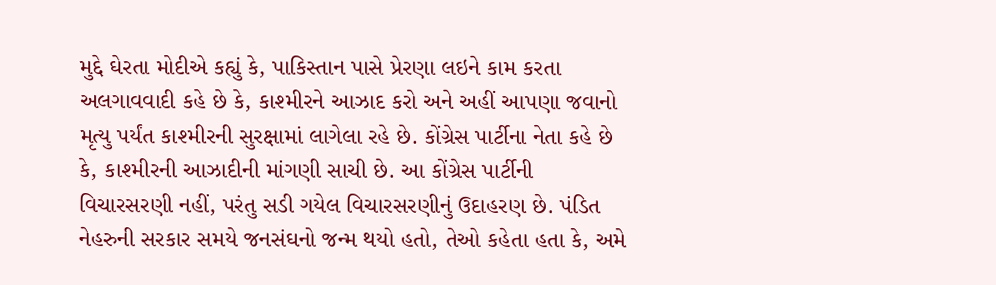મુદ્દે ઘેરતા મોદીએ કહ્યું કે, પાકિસ્તાન પાસે પ્રેરણા લઇને કામ કરતા અલગાવવાદી કહે છે કે, કાશ્મીરને આઝાદ કરો અને અહીં આપણા જવાનો મૃત્યુ પર્યંત કાશ્મીરની સુરક્ષામાં લાગેલા રહે છે. કોંગ્રેસ પાર્ટીના નેતા કહે છે કે, કાશ્મીરની આઝાદીની માંગણી સાચી છે. આ કોંગ્રેસ પાર્ટીની વિચારસરણી નહીં, પરંતુ સડી ગયેલ વિચારસરણીનું ઉદાહરણ છે. પંડિત નેહરુની સરકાર સમયે જનસંઘનો જન્મ થયો હતો, તેઓ કહેતા હતા કે, અમે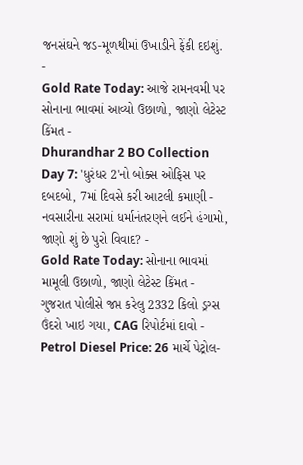જનસંઘને જડ-મૂળથીમાં ઉખાડીને ફેંકી દઇશું.
-
Gold Rate Today: આજે રામનવમી પર સોનાના ભાવમાં આવ્યો ઉછાળો, જાણો લેટેસ્ટ કિંમત -
Dhurandhar 2 BO Collection Day 7: 'ધુરંધર 2'નો બોક્સ ઓફિસ પર દબદબો, 7માં દિવસે કરી આટલી કમાણી -
નવસારીના સરામાં ધર્માનંતરણને લઈને હંગામો, જાણો શું છે પુરો વિવાદ? -
Gold Rate Today: સોનાના ભાવમાં મામૂલી ઉછાળો, જાણો લેટેસ્ટ કિંમત -
ગુજરાત પોલીસે જપ્ત કરેલુ 2332 કિલો ડ્રગ્સ ઉંદરો ખાઇ ગયા, CAG રિપોર્ટમાં દાવો -
Petrol Diesel Price: 26 માર્ચે પેટ્રોલ-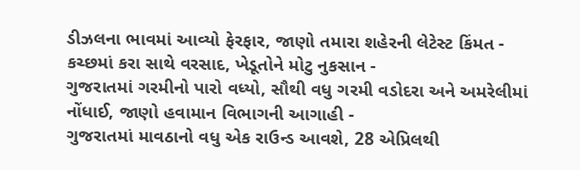ડીઝલના ભાવમાં આવ્યો ફેરફાર, જાણો તમારા શહેરની લેટેસ્ટ કિંમત -
કચ્છમાં કરા સાથે વરસાદ, ખેડૂતોને મોટુ નુકસાન -
ગુજરાતમાં ગરમીનો પારો વધ્યો, સૌથી વધુ ગરમી વડોદરા અને અમરેલીમાં નોંધાઈ, જાણો હવામાન વિભાગની આગાહી -
ગુજરાતમાં માવઠાનો વધુ એક રાઉન્ડ આવશે, 28 એપ્રિલથી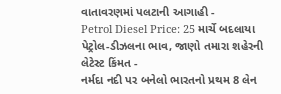વાતાવરણમાં પલટાની આગાહી -
Petrol Diesel Price: 25 માર્ચે બદલાયા પેટ્રોલ-ડીઝલના ભાવ, જાણો તમારા શહેરની લેટેસ્ટ કિંમત -
નર્મદા નદી પર બનેલો ભારતનો પ્રથમ 8 લેન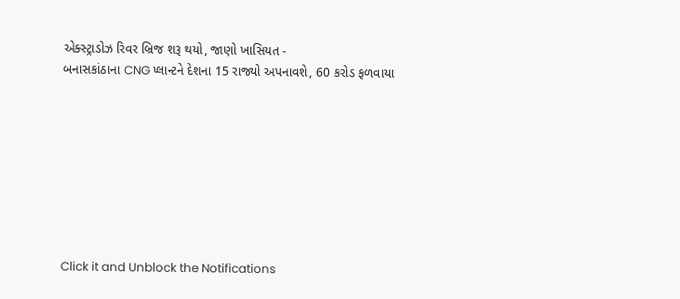એક્સ્ટ્રાડોઝ રિવર બ્રિજ શરૂ થયો, જાણો ખાસિયત -
બનાસકાંઠાના CNG પ્લાન્ટને દેશના 15 રાજ્યો અપનાવશે, 60 કરોડ ફળવાયા








Click it and Unblock the Notifications